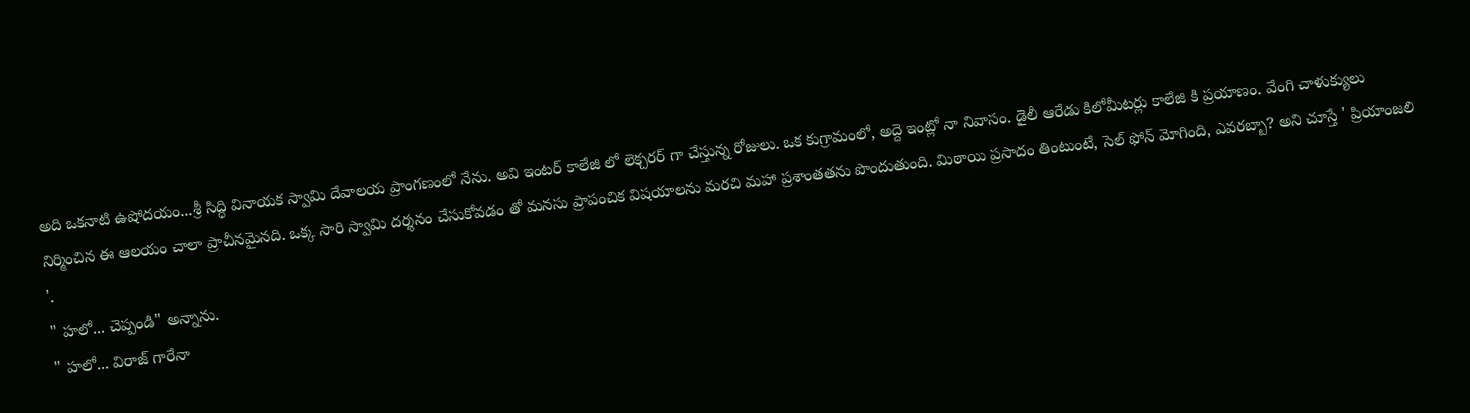అది ఒకనాటి ఉషోదయం...శ్రీ సిద్ధి వినాయక స్వామి దేవాలయ ప్రాంగణంలో నేను. అవి ఇంటర్ కాలేజి లో లెక్చరర్ గా చేస్తున్న రోజులు. ఒక కుగ్రామంలో, అద్దె ఇంట్లో నా నివాసం. డైలీ ఆరేడు కిలోమీటర్లు కాలేజి కి ప్రయాణం. వేంగి చాళుక్యులు నిర్మించిన ఈ ఆలయం చాలా ప్రాచీనమైనది. ఒక్క సారి స్వామి దర్శనం చేసుకోవడం తో మనసు ప్రాపంచిక విషయాలను మరచి మహా ప్రశాంతతను పొందుతుంది. మిఠాయి ప్రసాదం తింటుంటే, సెల్ ఫోన్ మోగింది, ఎవరబ్బా? అని చూస్తే ' ప్రియాంజలి '.
" హలో... చెప్పండి" అన్నాను.
" హలో... విరాజ్ గారేనా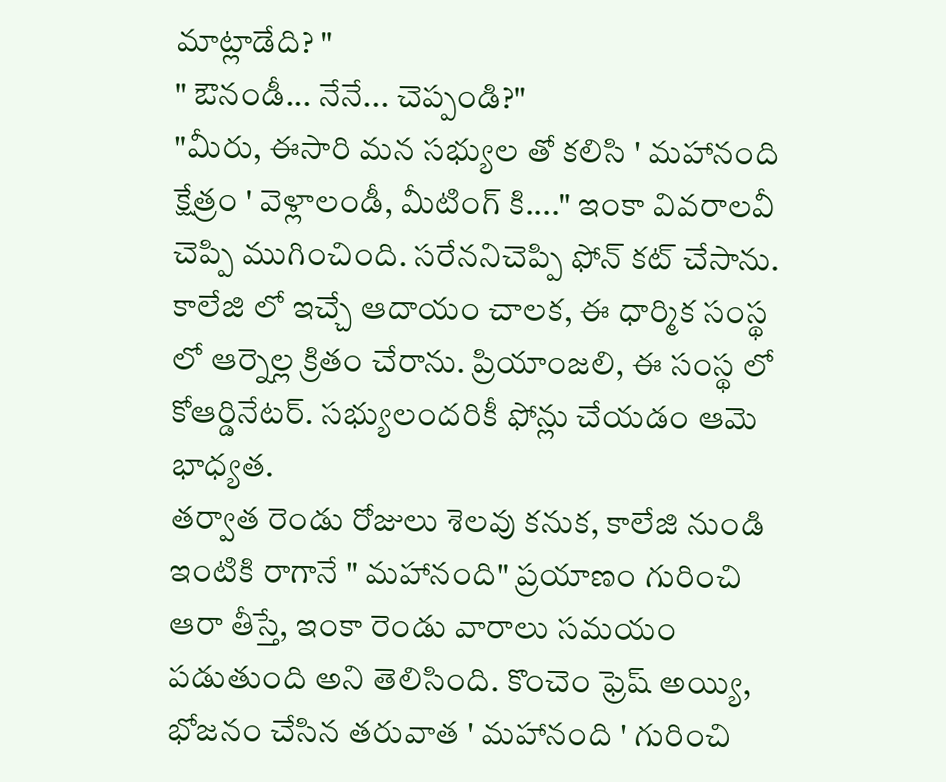మాట్లాడేది? "
" ఔనండీ... నేనే... చెప్పండి?"
"మీరు, ఈసారి మన సభ్యుల తో కలిసి ' మహానంది క్షేత్రం ' వెళ్లాలండీ, మీటింగ్ కి...." ఇంకా వివరాలవీ చెప్పి ముగించింది. సరేననిచెప్పి ఫోన్ కట్ చేసాను.
కాలేజి లో ఇచ్చే ఆదాయం చాలక, ఈ ధార్మిక సంస్థ లో ఆర్నెల్ల క్రితం చేరాను. ప్రియాంజలి, ఈ సంస్థ లో కోఆర్డినేటర్. సభ్యులందరికీ ఫోన్లు చేయడం ఆమె భాధ్యత.
తర్వాత రెండు రోజులు శెలవు కనుక, కాలేజి నుండి ఇంటికి రాగానే " మహానంది" ప్రయాణం గురించి ఆరా తీస్తే, ఇంకా రెండు వారాలు సమయం పడుతుంది అని తెలిసింది. కొంచెం ఫ్రెష్ అయ్యి, భోజనం చేసిన తరువాత ' మహానంది ' గురించి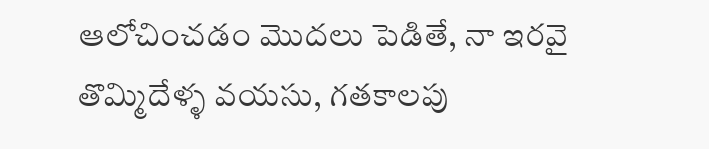ఆలోచించడం మొదలు పెడితే, నా ఇరవై తొమ్మిదేళ్ళ వయసు, గతకాలపు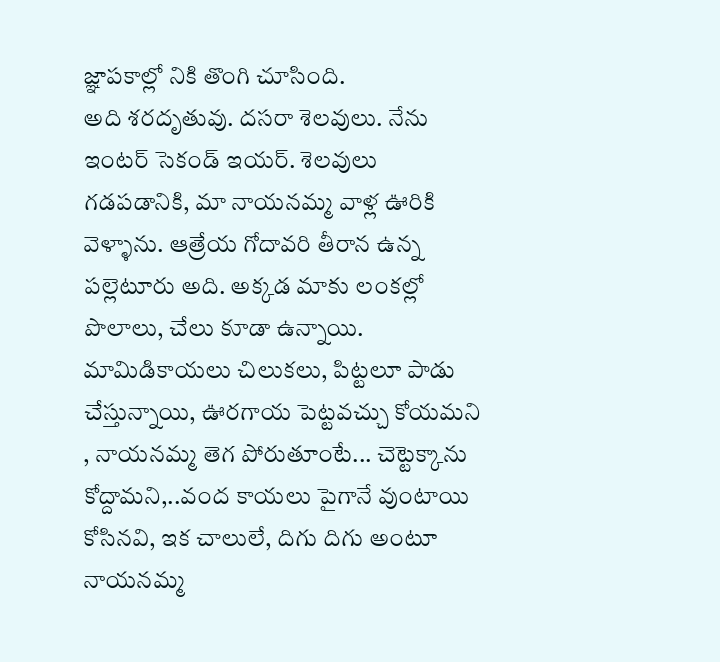జ్ఞాపకాల్లో నికి తొంగి చూసింది.
అది శరదృతువు. దసరా శెలవులు. నేను ఇంటర్ సెకండ్ ఇయర్. శెలవులు గడపడానికి, మా నాయనమ్మ వాళ్ల ఊరికి వెళ్ళాను. ఆత్రేయ గోదావరి తీరాన ఉన్న పల్లెటూరు అది. అక్కడ మాకు లంకల్లో పొలాలు, చేలు కూడా ఉన్నాయి.
మామిడికాయలు చిలుకలు, పిట్టలూ పాడు చేస్తున్నాయి, ఊరగాయ పెట్టవచ్చు కోయమని , నాయనమ్మ తెగ పోరుతూంటే... చెట్టెక్కాను కోద్దామని,..వంద కాయలు పైగానే వుంటాయి కోసినవి, ఇక చాలులే, దిగు దిగు అంటూ నాయనమ్మ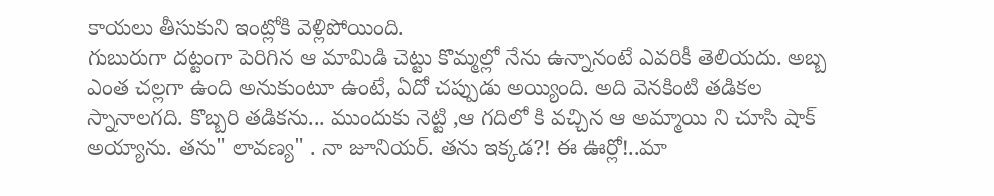కాయలు తీసుకుని ఇంట్లోకి వెళ్లిపోయింది.
గుబురుగా దట్టంగా పెరిగిన ఆ మామిడి చెట్టు కొమ్మల్లో నేను ఉన్నానంటే ఎవరికీ తెలియదు. అబ్బ ఎంత చల్లగా ఉంది అనుకుంటూ ఉంటే, ఏదో చప్పుడు అయ్యింది. అది వెనకింటి తడికల స్నానాలగది. కొబ్బరి తడికను... ముందుకు నెట్టి ,ఆ గదిలో కి వచ్చిన ఆ అమ్మాయి ని చూసి షాక్ అయ్యాను. తను" లావణ్య" . నా జూనియర్. తను ఇక్కడ?! ఈ ఊర్లో!..మా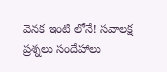వెనక ఇంటి లోనే! సవాలక్ష ప్రశ్నలు సందేహాలు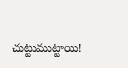చుట్టుముట్టాయి!